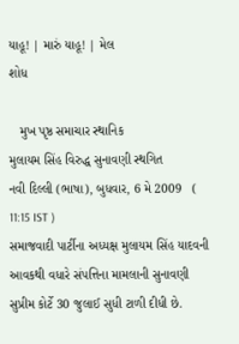યાહૂ! | મારું યાહૂ! | મેલ
શોધ

   મુખ પૃષ્ઠ સમાચાર સ્થાનિક
મુલાયમ સિંહ વિરુદ્ધ સુનાવણી સ્થગિત
નવી દિલ્લી (ભાષા), બુધવાર, 6 મે 2009   ( 11:15 IST )
સમાજવાદી પાર્ટીના અધ્યક્ષ મુલાયમ સિંહ યાદવની આવકથી વધારે સંપત્તિના મામલાની સુનાવણી સુપ્રીમ કોર્ટે 30 જુલાઈ સુધી ટાળી દીધી છે.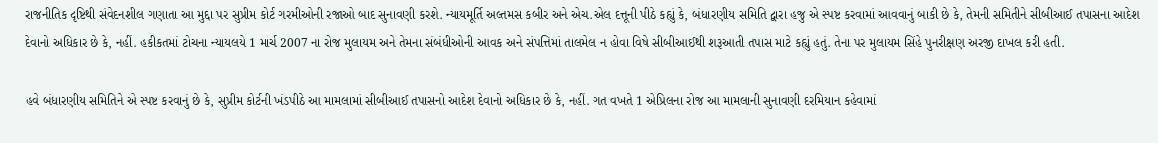રાજનીતિક દૃષ્ટિથી સંવેદનશીલ ગણાતા આ મુદ્દા પર સુપ્રીમ કોર્ટ ગરમીઓની રજાઓ બાદ સુનાવણી કરશે. ન્યાયમૂર્તિ અલ્તમસ કબીર અને એચ.એલ દત્તૂની પીઠે કહ્યું કે, બંધારણીય સમિતિ દ્વારા હજુ એ સ્પષ્ટ કરવામાં આવવાનું બાકી છે કે, તેમની સમિતીને સીબીઆઈ તપાસના આદેશ દેવાનો અધિકાર છે કે, નહીં. હકીકતમાં ટોચના ન્યાયલયે 1 માર્ચ 2007 ના રોજ મુલાયમ અને તેમના સંબંધીઓની આવક અને સંપત્તિમાં તાલમેલ ન હોવા વિષે સીબીઆઈથી શરૂઆતી તપાસ માટે કહ્યું હતું. તેના પર મુલાયમ સિંહે પુનરીક્ષણ અરજી દાખલ કરી હતી.

હવે બંધારણીય સમિતિને એ સ્પષ્ટ કરવાનું છે કે, સુપ્રીમ કોર્ટની ખંડપીઠે આ મામલામાં સીબીઆઈ તપાસનો આદેશ દેવાનો અધિકાર છે કે, નહીં. ગત વખતે 1 એપ્રિલના રોજ આ મામલાની સુનાવણી દરમિયાન કહેવામાં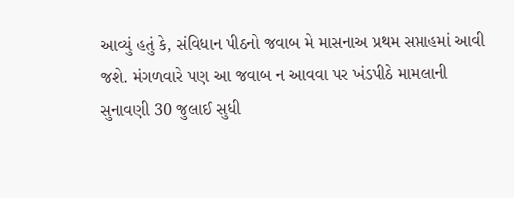આવ્યું હતું કે, સંવિધાન પીઠનો જવાબ મે માસનાઅ પ્રથમ સપ્તાહમાં આવી જશે. મંગળવારે પણ આ જવાબ ન આવવા પર ખંડપીઠે મામલાની સુનાવણી 30 જુલાઈ સુધી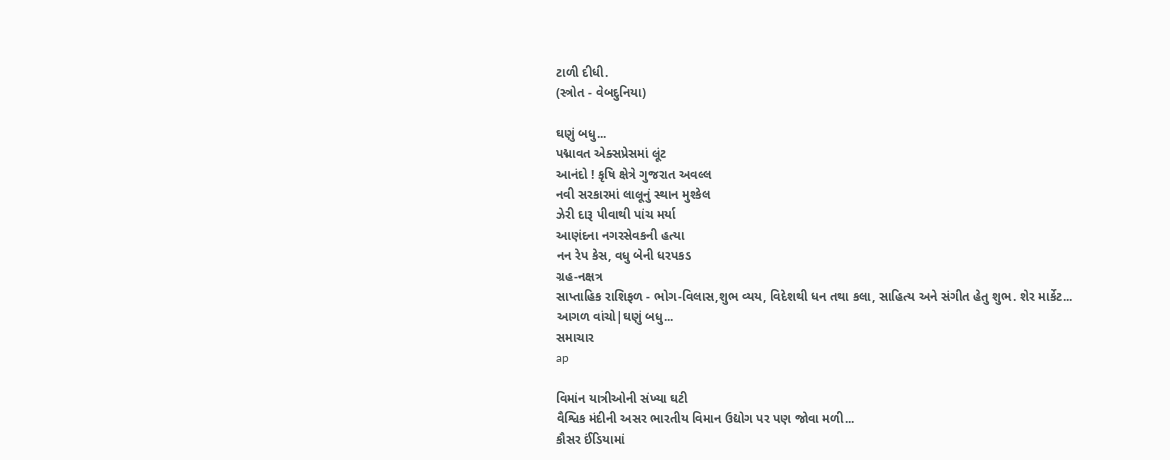ટાળી દીધી.
(સ્ત્રોત - વેબદુનિયા)

ઘણું બધુ...
પદ્માવત એક્સપ્રેસમાં લૂંટ
આનંદો ! કૃષિ ક્ષેત્રે ગુજરાત અવલ્લ
નવી સરકારમાં લાલૂનું સ્થાન મુશ્કેલ
ઝેરી દારૂ પીવાથી પાંચ મર્યા
આણંદના નગરસેવકની હત્યા
નન રેપ કેસ, વધુ બેની ધરપકડ
ગ્રહ-નક્ષત્ર
સાપ્તાહિક રાશિફળ - ભોગ-વિલાસ,શુભ વ્યય, વિદેશથી ધન તથા કલા, સાહિત્ય અને સંગીત હેતુ શુભ. શેર માર્કેટ...
આગળ વાંચો|ઘણું બધુ...
સમાચાર
ap

વિમાંન યાત્રીઓની સંખ્યા ઘટી
વૈશ્વિક મંદીની અસર ભારતીય વિમાન ઉદ્યોગ પર પણ જોવા મળી...
કૌસર ઈંડિયામાં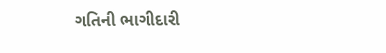ગતિની ભાગીદારી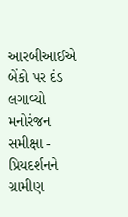આરબીઆઈએ બેંકો પર દંડ લગાવ્યો
મનોરંજન
સમીક્ષા - પ્રિયદર્શનને ગ્રામીણ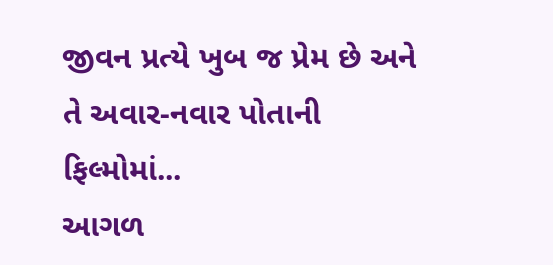જીવન પ્રત્યે ખુબ જ પ્રેમ છે અને તે અવાર-નવાર પોતાની ફિલ્મોમાં...
આગળ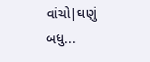વાંચો|ઘણું બધુ...